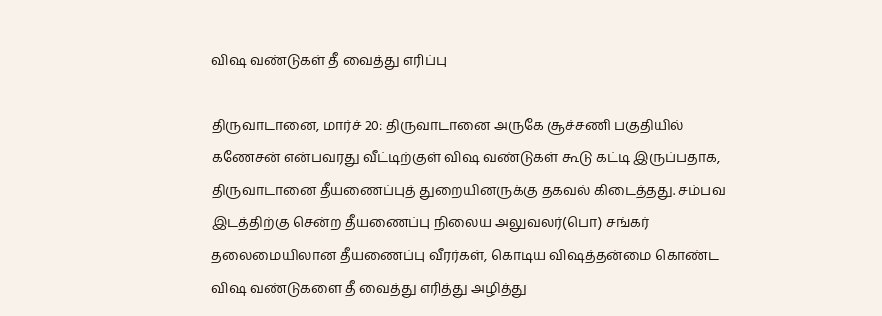விஷ வண்டுகள் தீ வைத்து எரிப்பு

திருவாடானை, மார்ச் 20: திருவாடானை அருகே சூச்சணி பகுதியில் கணேசன் என்பவரது வீட்டிற்குள் விஷ வண்டுகள் கூடு கட்டி இருப்பதாக, திருவாடானை தீயணைப்புத் துறையினருக்கு தகவல் கிடைத்தது. சம்பவ இடத்திற்கு சென்ற தீயணைப்பு நிலைய அலுவலர்(பொ) சங்கர் தலைமையிலான தீயணைப்பு வீரர்கள், கொடிய விஷத்தன்மை கொண்ட விஷ வண்டுகளை தீ வைத்து எரித்து அழித்து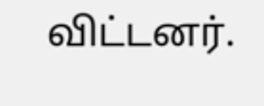விட்டனர்.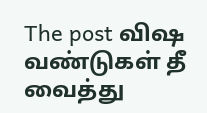The post விஷ வண்டுகள் தீ வைத்து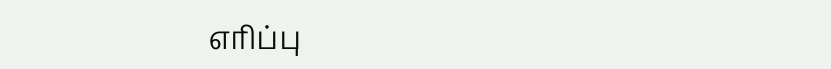எரிப்பு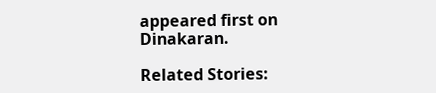appeared first on Dinakaran.

Related Stories: